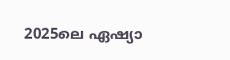2025ലെ ഏഷ്യാ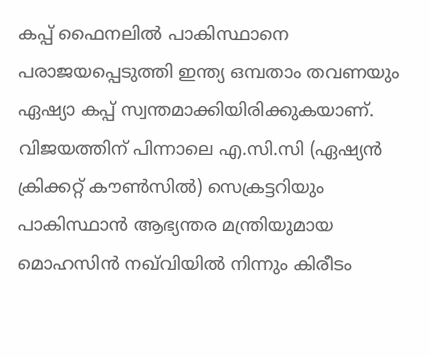കപ്പ് ഫൈനലില്‍ പാകിസ്ഥാനെ പരാജയപ്പെടുത്തി ഇന്ത്യ ഒമ്പതാം തവണയും ഏഷ്യാ കപ്പ് സ്വന്തമാക്കിയിരിക്കുകയാണ്. വിജയത്തിന് പിന്നാലെ എ.സി.സി (ഏഷ്യന്‍ ക്രിക്കറ്റ് കൗണ്‍സില്‍) സെക്രട്ടറിയും പാകിസ്ഥാന്‍ ആഭ്യന്തര മന്ത്രിയുമായ മൊഹസിന്‍ നഖ്‌വിയില്‍ നിന്നും കിരീടം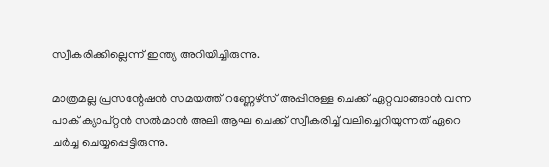സ്വീകരിക്കില്ലെന്ന് ഇന്ത്യ അറിയിച്ചിരുന്നു.

മാത്രമല്ല പ്രസന്റേഷന്‍ സമയത്ത് റണ്ണേഴ്സ് അപ്പിനുള്ള ചെക്ക് ഏറ്റവാങ്ങാന്‍ വന്ന പാക് ക്യാപ്റ്റന്‍ സല്‍മാന്‍ അലി ആഘ ചെക്ക് സ്വീകരിച്ച് വലിച്ചെറിയുന്നത് ഏറെ ചര്‍ച്ച ചെയ്യപ്പെട്ടിരുന്നു.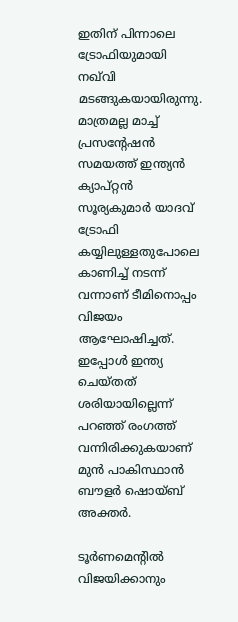ഇതിന് പിന്നാലെ ട്രോഫിയുമായി നഖ്‌വി മടങ്ങുകയായിരുന്നു. മാത്രമല്ല മാച്ച് പ്രസന്റേഷന്‍ സമയത്ത് ഇന്ത്യന്‍ ക്യാപ്റ്റന്‍ സൂര്യകുമാര്‍ യാദവ് ട്രോഫി കയ്യിലുള്ളതുപോലെ കാണിച്ച് നടന്ന് വന്നാണ് ടീമിനൊപ്പം വിജയം ആഘോഷിച്ചത്. ഇപ്പോള്‍ ഇന്ത്യ ചെയ്തത് ശരിയായില്ലെന്ന് പറഞ്ഞ് രംഗത്ത് വന്നിരിക്കുകയാണ് മുന്‍ പാകിസ്ഥാന്‍ ബൗളര്‍ ഷൊയ്ബ് അക്തര്‍.

ടൂര്‍ണമെന്റില്‍ വിജയിക്കാനും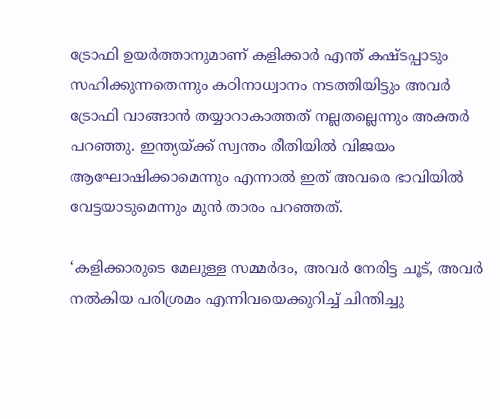ട്രോഫി ഉയര്‍ത്താനുമാണ് കളിക്കാര്‍ എന്ത് കഷ്ടപ്പാടും സഹിക്കുന്നതെന്നും കഠിനാധ്വാനം നടത്തിയിട്ടും അവര്‍ ട്രോഫി വാങ്ങാന്‍ തയ്യാറാകാത്തത് നല്ലതല്ലെന്നും അക്തര്‍ പറഞ്ഞു. ഇന്ത്യയ്ക്ക് സ്വന്തം രീതിയില്‍ വിജയം ആഘോഷിക്കാമെന്നും എന്നാല്‍ ഇത് അവരെ ഭാവിയില്‍ വേട്ടയാടുമെന്നും മുന്‍ താരം പറഞ്ഞത്.

‘കളിക്കാരുടെ മേലുള്ള സമ്മര്‍ദം, അവര്‍ നേരിട്ട ചൂട്, അവര്‍ നല്‍കിയ പരിശ്രമം എന്നിവയെക്കുറിച്ച് ചിന്തിച്ചു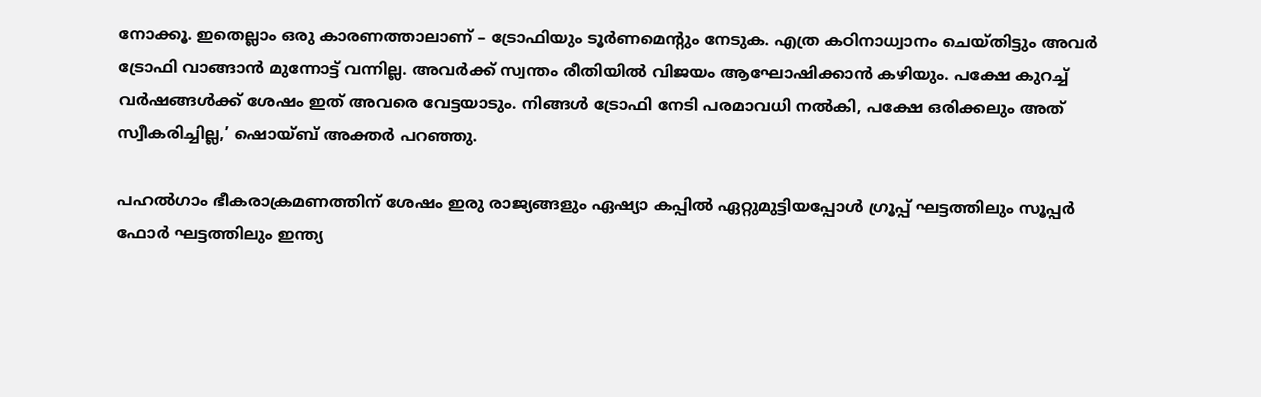നോക്കൂ. ഇതെല്ലാം ഒരു കാരണത്താലാണ് – ട്രോഫിയും ടൂര്‍ണമെന്റും നേടുക. എത്ര കഠിനാധ്വാനം ചെയ്തിട്ടും അവര്‍ ട്രോഫി വാങ്ങാന്‍ മുന്നോട്ട് വന്നില്ല. അവര്‍ക്ക് സ്വന്തം രീതിയില്‍ വിജയം ആഘോഷിക്കാന്‍ കഴിയും. പക്ഷേ കുറച്ച് വര്‍ഷങ്ങള്‍ക്ക് ശേഷം ഇത് അവരെ വേട്ടയാടും. നിങ്ങള്‍ ട്രോഫി നേടി പരമാവധി നല്‍കി, പക്ഷേ ഒരിക്കലും അത് സ്വീകരിച്ചില്ല,’ ഷൊയ്ബ് അക്തര്‍ പറഞ്ഞു.

പഹല്‍ഗാം ഭീകരാക്രമണത്തിന് ശേഷം ഇരു രാജ്യങ്ങളും ഏഷ്യാ കപ്പില്‍ ഏറ്റുമുട്ടിയപ്പോള്‍ ഗ്രൂപ്പ് ഘട്ടത്തിലും സൂപ്പര്‍ ഫോര്‍ ഘട്ടത്തിലും ഇന്ത്യ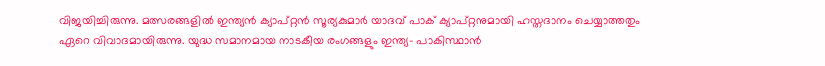വിജയിച്ചിരുന്നു. മത്സരങ്ങളില്‍ ഇന്ത്യന്‍ ക്യാപ്റ്റന്‍ സൂര്യകുമാര്‍ യാദവ് പാക് ക്യാപ്റ്റനുമായി ഹസ്തദാനം ചെയ്യാത്തതും ഏറെ വിവാദമായിരുന്നു. യുദ്ധ സമാനമായ നാടകീയ രംഗങ്ങളും ഇന്ത്യ- പാകിസ്ഥാന്‍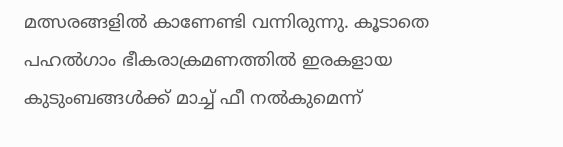മത്സരങ്ങളില്‍ കാണേണ്ടി വന്നിരുന്നു. കൂടാതെ പഹല്‍ഗാം ഭീകരാക്രമണത്തില്‍ ഇരകളായ കുടുംബങ്ങള്‍ക്ക് മാച്ച് ഫീ നല്‍കുമെന്ന്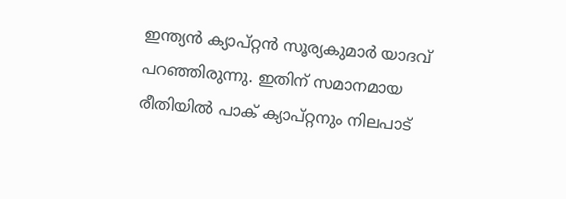ഇന്ത്യന്‍ ക്യാപ്റ്റന്‍ സൂര്യകുമാര്‍ യാദവ് പറഞ്ഞിരുന്നു. ഇതിന് സമാനമായ രീതിയില്‍ പാക് ക്യാപ്റ്റനും നിലപാട്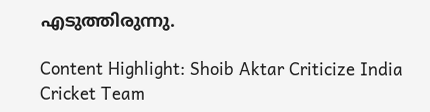എടുത്തിരുന്നു.

Content Highlight: Shoib Aktar Criticize India Cricket Team